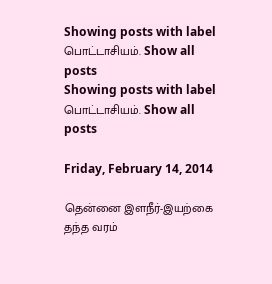Showing posts with label பொட்டாசியம். Show all posts
Showing posts with label பொட்டாசியம். Show all posts

Friday, February 14, 2014

தென்னை இளநீர்-இயற்கை தந்த வரம்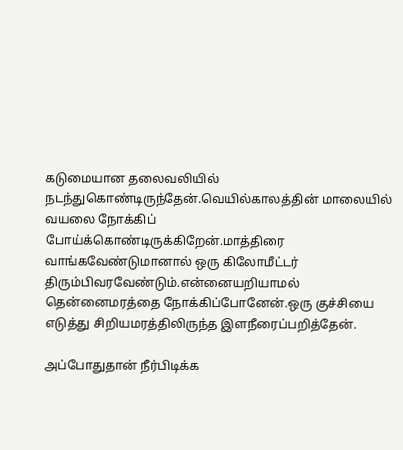கடுமையான தலைவலியில் நடந்துகொண்டிருந்தேன்.வெயில்காலத்தின் மாலையில் வயலை நோக்கிப் போய்க்கொண்டிருக்கிறேன்.மாத்திரை வாங்கவேண்டுமானால் ஒரு கிலோமீட்டர் திரும்பிவரவேண்டும்.என்னையறியாமல் தென்னைமரத்தை நோக்கிப்போனேன்.ஒரு குச்சியை எடுத்து சிறியமரத்திலிருந்த இளநீரைப்பறித்தேன்.

அப்போதுதான் நீர்பிடிக்க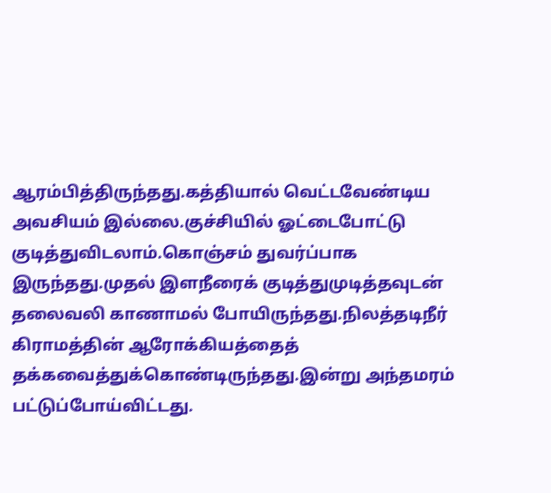ஆரம்பித்திருந்தது.கத்தியால் வெட்டவேண்டிய அவசியம் இல்லை.குச்சியில் ஓட்டைபோட்டு குடித்துவிடலாம்.கொஞ்சம் துவர்ப்பாக இருந்தது.முதல் இளநீரைக் குடித்துமுடித்தவுடன் தலைவலி காணாமல் போயிருந்தது.நிலத்தடிநீர் கிராமத்தின் ஆரோக்கியத்தைத் தக்கவைத்துக்கொண்டிருந்தது.இன்று அந்தமரம் பட்டுப்போய்விட்டது.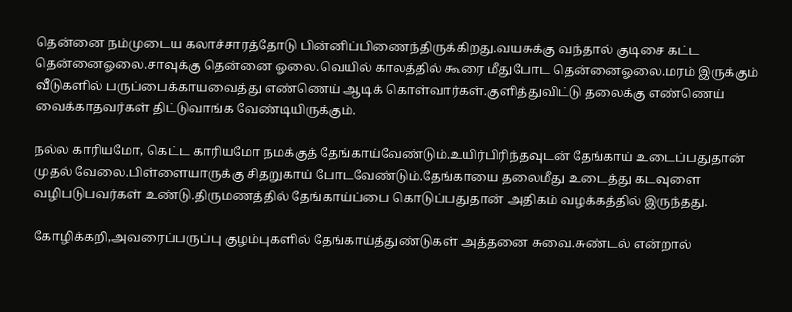தென்னை நம்முடைய கலாச்சாரத்தோடு பின்னிப்பிணைந்திருக்கிறது.வயசுக்கு வந்தால் குடிசை கட்ட தென்னைஓலை.சாவுக்கு தென்னை ஓலை.வெயில் காலத்தில் கூரை மீதுபோட தென்னைஓலை.மரம் இருக்கும் வீடுகளில் பருப்பைக்காயவைத்து எண்ணெய் ஆடிக் கொள்வார்கள்.குளித்துவிட்டு தலைக்கு எண்ணெய் வைக்காதவர்கள் திட்டுவாங்க வேண்டியிருக்கும்.

நல்ல காரியமோ, கெட்ட காரியமோ நமக்குத் தேங்காய்வேண்டும்.உயிர்பிரிந்தவுடன் தேங்காய் உடைப்பதுதான் முதல் வேலை.பிள்ளையாருக்கு சிதறுகாய் போடவேண்டும்.தேங்காயை தலைமீது உடைத்து கடவுளை வழிபடுபவர்கள் உண்டு.திருமணத்தில் தேங்காய்ப்பை கொடுப்பதுதான் அதிகம் வழக்கத்தில் இருந்தது.

கோழிக்கறி,அவரைப்பருப்பு குழம்புகளில் தேங்காய்த்துண்டுகள் அத்தனை சுவை.சுண்டல் என்றால்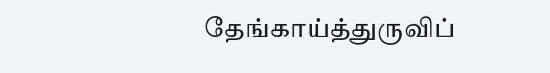தேங்காய்த்துருவிப்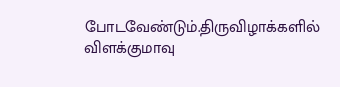போடவேண்டும்.திருவிழாக்களில் விளக்குமாவு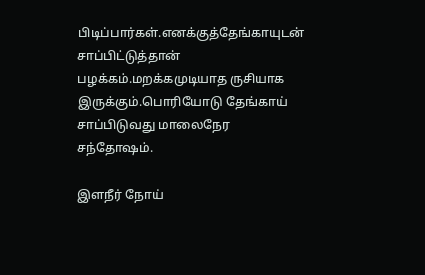பிடிப்பார்கள்.எனக்குத்தேங்காயுடன் சாப்பிட்டுத்தான் பழக்கம்.மறக்கமுடியாத ருசியாக இருக்கும்.பொரியோடு தேங்காய் சாப்பிடுவது மாலைநேர சந்தோஷம்.

இளநீர் நோய்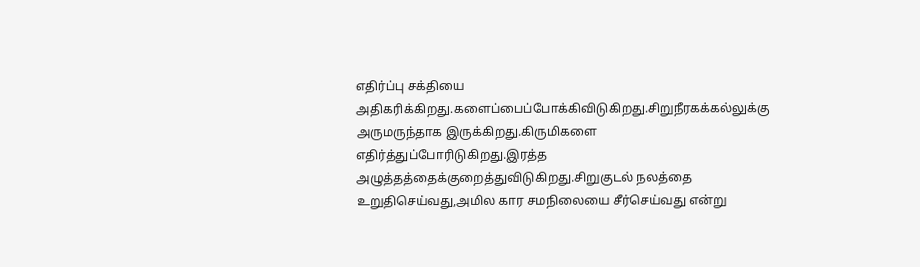எதிர்ப்பு சக்தியை அதிகரிக்கிறது.களைப்பைப்போக்கிவிடுகிறது.சிறுநீரகக்கல்லுக்கு அருமருந்தாக இருக்கிறது.கிருமிகளை எதிர்த்துப்போரிடுகிறது.இரத்த அழுத்தத்தைக்குறைத்துவிடுகிறது.சிறுகுடல் நலத்தை உறுதிசெய்வது,அமில கார சமநிலையை சீர்செய்வது என்று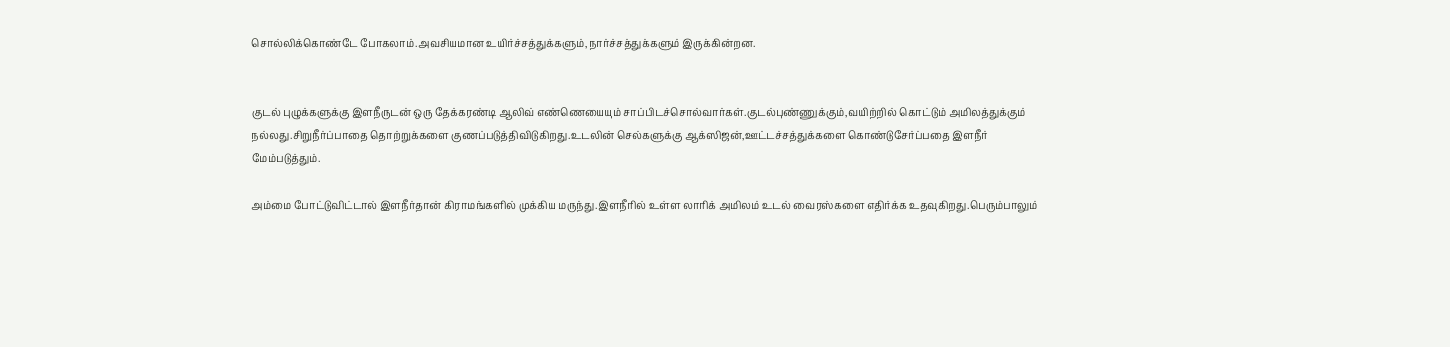சொல்லிக்கொண்டே போகலாம்.அவசியமான உயிர்ச்சத்துக்களும்,நார்ச்சத்துக்களும் இருக்கின்றன.


குடல் புழுக்களுக்கு இளநீருடன் ஒரு தேக்கரண்டி ஆலிவ் எண்ணெயையும் சாப்பிடச்சொல்வார்கள்.குடல்புண்ணுக்கும்,வயிற்றில் கொட்டும் அமிலத்துக்கும் நல்லது.சிறுநீர்ப்பாதை தொற்றுக்களை குணப்படுத்திவிடுகிறது.உடலின் செல்களுக்கு ஆக்ஸிஜன்,ஊட்டச்சத்துக்களை கொண்டுசேர்ப்பதை இளநீர் மேம்படுத்தும்.

அம்மை போட்டுவிட்டால் இளநீர்தான் கிராமங்களில் முக்கிய மருந்து.இளநீரில் உள்ள லாரிக் அமிலம் உடல் வைரஸ்களை எதிர்க்க உதவுகிறது.பெரும்பாலும்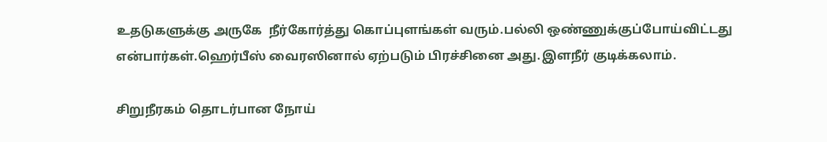உதடுகளுக்கு அருகே  நீர்கோர்த்து கொப்புளங்கள் வரும்.பல்லி ஒண்ணுக்குப்போய்விட்டது என்பார்கள்.ஹெர்பீஸ் வைரஸினால் ஏற்படும் பிரச்சினை அது.இளநீர் குடிக்கலாம்.

சிறுநீரகம் தொடர்பான நோய்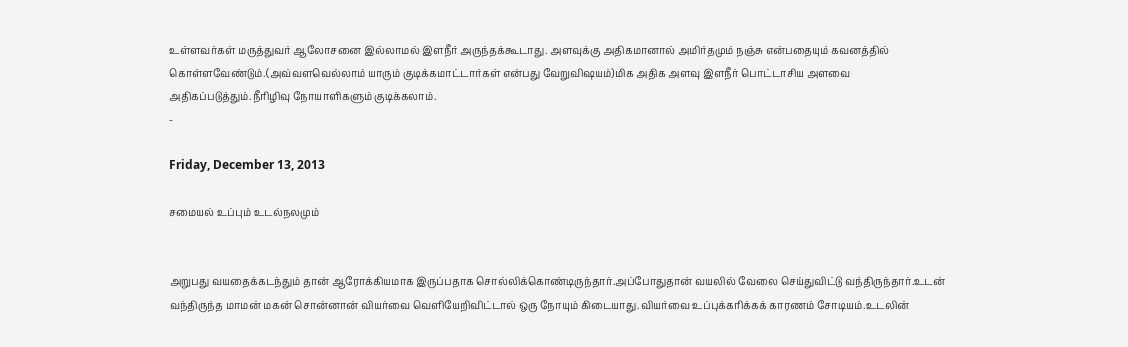உள்ளவர்கள் மருத்துவர் ஆலோசனை இல்லாமல் இளநீர் அருந்தக்கூடாது. அளவுக்கு அதிகமானால் அமிர்தமும் நஞ்சு என்பதையும் கவனத்தில் கொள்ளவேண்டும்.(அவ்வளவெல்லாம் யாரும் குடிக்கமாட்டார்கள் என்பது வேறுவிஷயம்)மிக அதிக அளவு இளநீர் பொட்டாசிய அளவை அதிகப்படுத்தும்.நீரிழிவு நோயாளிகளும் குடிக்கலாம்.
-

Friday, December 13, 2013

சமையல் உப்பும் உடல்நலமும்


அறுபது வயதைக்கடந்தும் தான் ஆரோக்கியமாக இருப்பதாக சொல்லிக்கொண்டிருந்தார்.அப்போதுதான் வயலில் வேலை செய்துவிட்டு வந்திருந்தார்.உடன் வந்திருந்த மாமன் மகன் சொன்னான் வியர்வை வெளியேறிவிட்டால் ஒரு நோயும் கிடையாது.வியர்வை உப்புக்கரிக்கக் காரணம் சோடியம்.உடலின்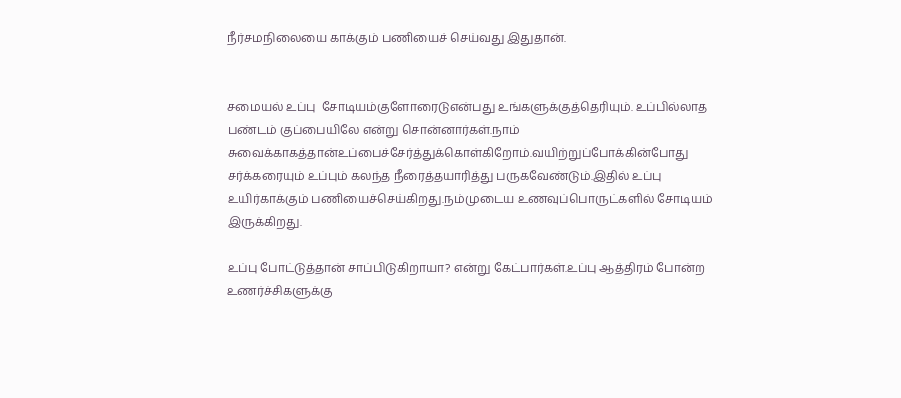நீர்சமநிலையை காக்கும் பணியைச் செய்வது இதுதான்.


சமையல் உப்பு  சோடியம்குளோரைடுஎன்பது உங்களுக்குத்தெரியும். உப்பில்லாத பண்டம் குப்பையிலே என்று சொன்னார்கள்.நாம் சுவைக்காகத்தான்உப்பைச்சேர்த்துக்கொள்கிறோம்.வயிற்றுப்போக்கின்போது சர்க்கரையும் உப்பும் கலந்த நீரைத்தயாரித்து பருகவேண்டும்.இதில் உப்பு உயிர்காக்கும் பணியைச்செய்கிறது.நம்முடைய உணவுப்பொருட்களில் சோடியம் இருக்கிறது.

உப்பு போட்டுத்தான் சாப்பிடுகிறாயா? என்று கேட்பார்கள்.உப்பு ஆத்திரம் போன்ற உணர்ச்சிகளுக்கு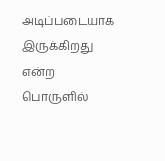அடிப்படையாக இருக்கிறது என்ற பொருளில்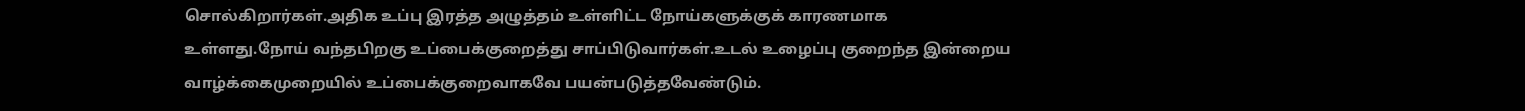சொல்கிறார்கள்.அதிக உப்பு இரத்த அழுத்தம் உள்ளிட்ட நோய்களுக்குக் காரணமாக உள்ளது.நோய் வந்தபிறகு உப்பைக்குறைத்து சாப்பிடுவார்கள்.உடல் உழைப்பு குறைந்த இன்றைய வாழ்க்கைமுறையில் உப்பைக்குறைவாகவே பயன்படுத்தவேண்டும்.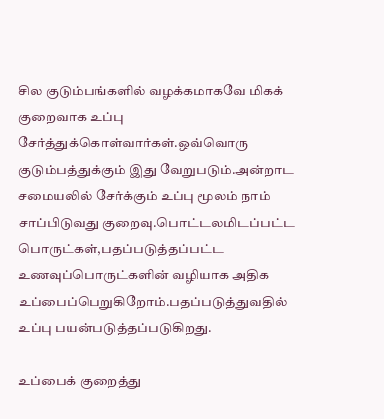சில குடும்பங்களில் வழக்கமாகவே மிகக் குறைவாக உப்பு சேர்த்துக்கொள்வார்கள்.ஒவ்வொரு குடும்பத்துக்கும் இது வேறுபடும்.அன்றாட சமையலில் சேர்க்கும் உப்பு மூலம் நாம் சாப்பிடுவது குறைவு.பொட்டலமிடப்பட்ட பொருட்கள்,பதப்படுத்தப்பட்ட உணவுப்பொருட்களின் வழியாக அதிக உப்பைப்பெறுகிறோம்.பதப்படுத்துவதில் உப்பு பயன்படுத்தப்படுகிறது.

உப்பைக் குறைத்து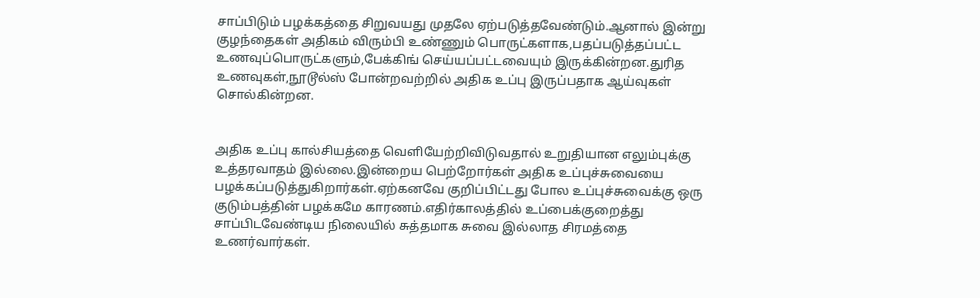சாப்பிடும் பழக்கத்தை சிறுவயது முதலே ஏற்படுத்தவேண்டும்.ஆனால் இன்று குழந்தைகள் அதிகம் விரும்பி உண்ணும் பொருட்களாக,பதப்படுத்தப்பட்ட உணவுப்பொருட்களும்,பேக்கிங் செய்யப்பட்டவையும் இருக்கின்றன.துரித உணவுகள்,நூடூல்ஸ் போன்றவற்றில் அதிக உப்பு இருப்பதாக ஆய்வுகள் சொல்கின்றன.


அதிக உப்பு கால்சியத்தை வெளியேற்றிவிடுவதால் உறுதியான எலும்புக்கு உத்தரவாதம் இல்லை.இன்றைய பெற்றோர்கள் அதிக உப்புச்சுவையை பழக்கப்படுத்துகிறார்கள்.ஏற்கனவே குறிப்பிட்டது போல உப்புச்சுவைக்கு ஒரு குடும்பத்தின் பழக்கமே காரணம்.எதிர்காலத்தில் உப்பைக்குறைத்து சாப்பிடவேண்டிய நிலையில் சுத்தமாக சுவை இல்லாத சிரமத்தை உணர்வார்கள்.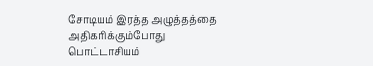சோடியம் இரத்த அழுத்தத்தை அதிகரிக்கும்போது பொட்டாசியம்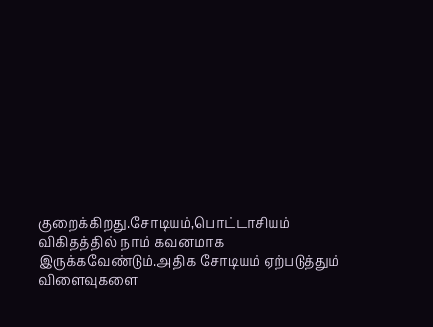குறைக்கிறது.சோடியம்,பொட்டாசியம் விகிதத்தில் நாம் கவனமாக இருக்கவேண்டும்.அதிக சோடியம் ஏற்படுத்தும் விளைவுகளை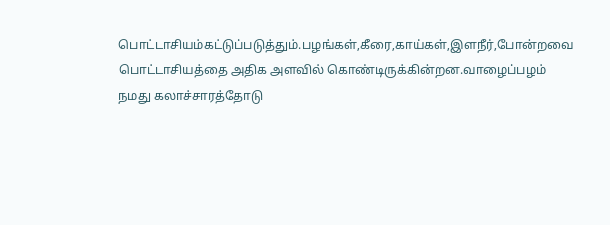பொட்டாசியம்கட்டுப்படுத்தும்.பழங்கள்,கீரை,காய்கள்,இளநீர்,போன்றவை பொட்டாசியத்தை அதிக அளவில் கொண்டிருக்கின்றன.வாழைப்பழம் நமது கலாச்சாரத்தோடு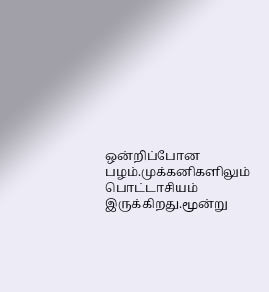ஒன்றிப்போன பழம்.முக்கனிகளிலும் பொட்டாசியம் இருக்கிறது.மூன்று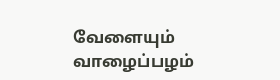வேளையும் வாழைப்பழம்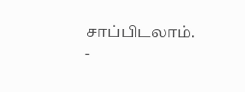சாப்பிடலாம்.
-